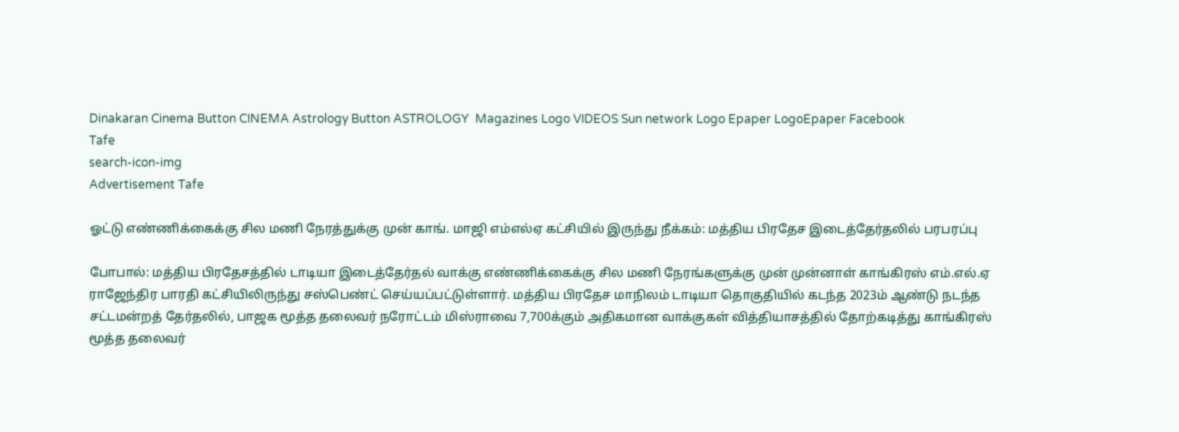Dinakaran Cinema Button CINEMA Astrology Button ASTROLOGY  Magazines Logo VIDEOS Sun network Logo Epaper LogoEpaper Facebook
Tafe
search-icon-img
Advertisement Tafe

ஓட்டு எண்ணிக்கைக்கு சில மணி நேரத்துக்கு முன் காங். மாஜி எம்எல்ஏ கட்சியில் இருந்து நீக்கம்: மத்திய பிரதேச இடைத்தேர்தலில் பரபரப்பு

போபால்: மத்திய பிரதேசத்தில் டாடியா இடைத்தேர்தல் வாக்கு எண்ணிக்கைக்கு சில மணி நேரங்களுக்கு முன் முன்னாள் காங்கிரஸ் எம்.எல்.ஏ ராஜேந்திர பாரதி கட்சியிலிருந்து சஸ்பெண்ட் செய்யப்பட்டுள்ளார். மத்திய பிரதேச மாநிலம் டாடியா தொகுதியில் கடந்த 2023ம் ஆண்டு நடந்த சட்டமன்றத் தேர்தலில், பாஜக மூத்த தலைவர் நரோட்டம் மிஸ்ராவை 7,700க்கும் அதிகமான வாக்குகள் வித்தியாசத்தில் தோற்கடித்து காங்கிரஸ் மூத்த தலைவர்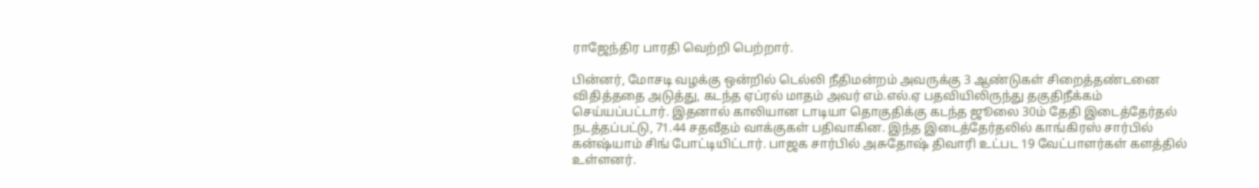ராஜேந்திர பாரதி வெற்றி பெற்றார்.

பின்னர், மோசடி வழக்கு ஒன்றில் டெல்லி நீதிமன்றம் அவருக்கு 3 ஆண்டுகள் சிறைத்தண்டனை விதித்ததை அடுத்து, கடந்த ஏப்ரல் மாதம் அவர் எம்.எல்.ஏ பதவியிலிருந்து தகுதிநீக்கம் செய்யப்பட்டார். இதனால் காலியான டாடியா தொகுதிக்கு கடந்த ஜூலை 30ம் தேதி இடைத்தேர்தல் நடத்தப்பட்டு, 71.44 சதவீதம் வாக்குகள் பதிவாகின. இந்த இடைத்தேர்தலில் காங்கிரஸ் சார்பில் கன்ஷ்யாம் சிங் போட்டியிட்டார். பாஜக சார்பில் அசுதோஷ் திவாரி உட்பட 19 வேட்பாளர்கள் களத்தில் உள்ளனர்.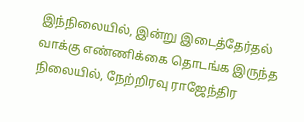இந்நிலையில், இன்று இடைத்தேர்தல் வாக்கு எண்ணிக்கை தொடங்க இருந்த நிலையில், நேற்றிரவு ராஜேந்திர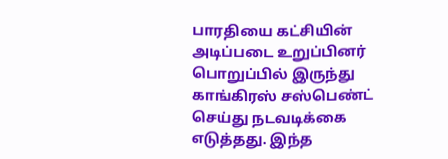பாரதியை கட்சியின் அடிப்படை உறுப்பினர் பொறுப்பில் இருந்து காங்கிரஸ் சஸ்பெண்ட் செய்து நடவடிக்கை எடுத்தது. இந்த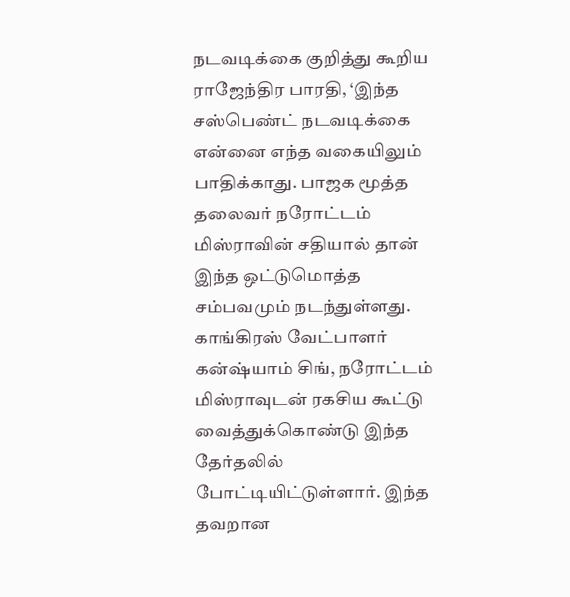நடவடிக்கை குறித்து கூறிய ராஜேந்திர பாரதி, ‘இந்த சஸ்பெண்ட் நடவடிக்கை என்னை எந்த வகையிலும் பாதிக்காது. பாஜக மூத்த தலைவர் நரோட்டம் மிஸ்ராவின் சதியால் தான் இந்த ஒட்டுமொத்த சம்பவமும் நடந்துள்ளது. காங்கிரஸ் வேட்பாளர் கன்ஷ்யாம் சிங், நரோட்டம் மிஸ்ராவுடன் ரகசிய கூட்டு வைத்துக்கொண்டு இந்த தேர்தலில் போட்டியிட்டுள்ளார். இந்த தவறான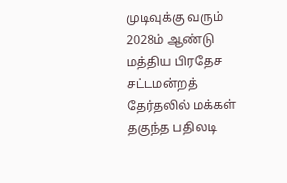முடிவுக்கு வரும் 2028ம் ஆண்டு மத்திய பிரதேச சட்டமன்றத் தேர்தலில் மக்கள் தகுந்த பதிலடி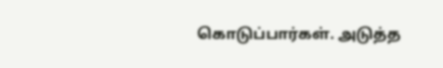கொடுப்பார்கள். அடுத்த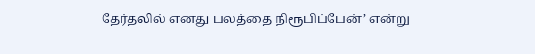தேர்தலில் எனது பலத்தை நிரூபிப்பேன்’ என்று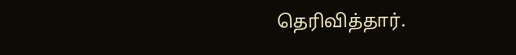தெரிவித்தார்.